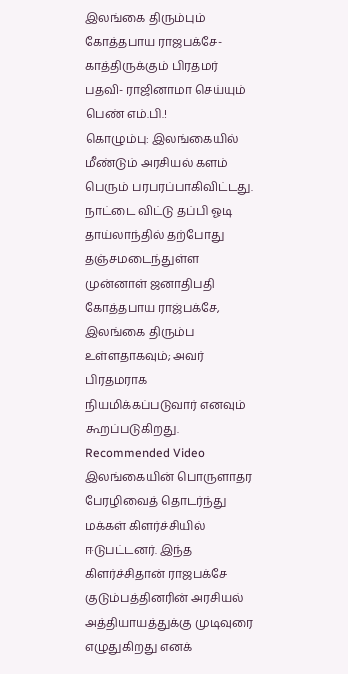இலங்கை திரும்பும் கோத்தபாய ராஜபக்சே- காத்திருக்கும் பிரதமர் பதவி- ராஜினாமா செய்யும் பெண் எம்.பி.!
கொழும்பு: இலங்கையில் மீண்டும் அரசியல் களம் பெரும் பரபரப்பாகிவிட்டது. நாட்டை விட்டு தப்பி ஓடி தாய்லாந்தில் தற்போது தஞ்சமடைந்துள்ள முன்னாள் ஜனாதிபதி கோத்தபாய ராஜ்பக்சே, இலங்கை திரும்ப உள்ளதாகவும்; அவர் பிரதமராக நியமிக்கப்படுவார் எனவும் கூறப்படுகிறது.
Recommended Video
இலங்கையின் பொருளாதர பேரழிவைத் தொடர்ந்து மக்கள் கிளர்ச்சியில் ஈடுபட்டனர். இந்த கிளர்ச்சிதான் ராஜபக்சே குடும்பத்தினரின் அரசியல் அத்தியாயத்துக்கு முடிவுரை எழுதுகிறது எனக்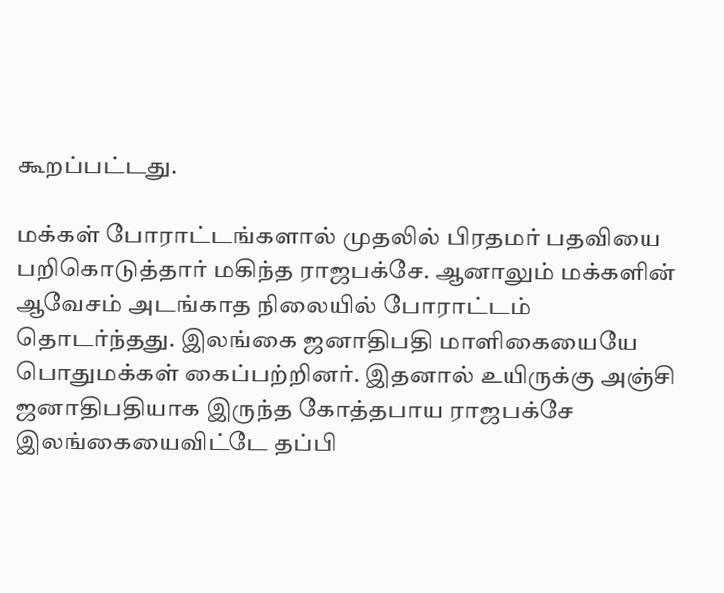கூறப்பட்டது.

மக்கள் போராட்டங்களால் முதலில் பிரதமர் பதவியை பறிகொடுத்தார் மகிந்த ராஜபக்சே. ஆனாலும் மக்களின் ஆவேசம் அடங்காத நிலையில் போராட்டம் தொடர்ந்தது. இலங்கை ஜனாதிபதி மாளிகையையே பொதுமக்கள் கைப்பற்றினர். இதனால் உயிருக்கு அஞ்சி ஜனாதிபதியாக இருந்த கோத்தபாய ராஜபக்சே இலங்கையைவிட்டே தப்பி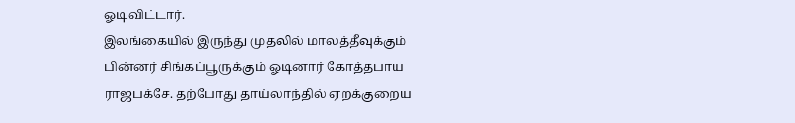ஓடிவிட்டார்.
இலங்கையில் இருந்து முதலில் மாலத்தீவுக்கும் பின்னர் சிங்கப்பூருக்கும் ஓடினார் கோத்தபாய ராஜபக்சே. தற்போது தாய்லாந்தில் ஏறக்குறைய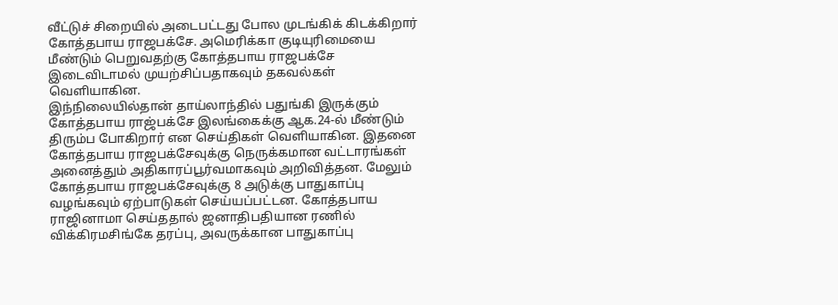வீட்டுச் சிறையில் அடைபட்டது போல முடங்கிக் கிடக்கிறார் கோத்தபாய ராஜபக்சே. அமெரிக்கா குடியுரிமையை மீண்டும் பெறுவதற்கு கோத்தபாய ராஜபக்சே இடைவிடாமல் முயற்சிப்பதாகவும் தகவல்கள் வெளியாகின.
இந்நிலையில்தான் தாய்லாந்தில் பதுங்கி இருக்கும் கோத்தபாய ராஜ்பக்சே இலங்கைக்கு ஆக.24-ல் மீண்டும் திரும்ப போகிறார் என செய்திகள் வெளியாகின. இதனை கோத்தபாய ராஜபக்சேவுக்கு நெருக்கமான வட்டாரங்கள் அனைத்தும் அதிகாரப்பூர்வமாகவும் அறிவித்தன. மேலும் கோத்தபாய ராஜபக்சேவுக்கு 8 அடுக்கு பாதுகாப்பு வழங்கவும் ஏற்பாடுகள் செய்யப்பட்டன. கோத்தபாய ராஜினாமா செய்ததால் ஜனாதிபதியான ரணில் விக்கிரமசிங்கே தரப்பு, அவருக்கான பாதுகாப்பு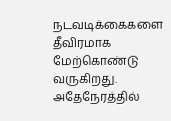நடவடிக்கைகளை தீவிரமாக மேற்கொண்டு வருகிறது.
அதேநேரத்தில்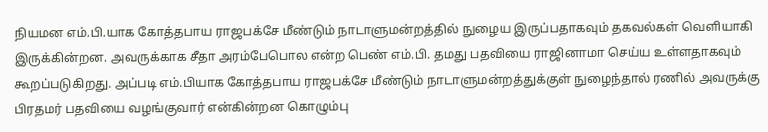நியமன எம்.பி.யாக கோத்தபாய ராஜபக்சே மீண்டும் நாடாளுமன்றத்தில் நுழைய இருப்பதாகவும் தகவல்கள் வெளியாகி இருக்கின்றன. அவருக்காக சீதா அரம்பேபொல என்ற பெண் எம்.பி. தமது பதவியை ராஜினாமா செய்ய உள்ளதாகவும் கூறப்படுகிறது. அப்படி எம்.பியாக கோத்தபாய ராஜபக்சே மீண்டும் நாடாளுமன்றத்துக்குள் நுழைந்தால் ரணில் அவருக்கு பிரதமர் பதவியை வழங்குவார் என்கின்றன கொழும்பு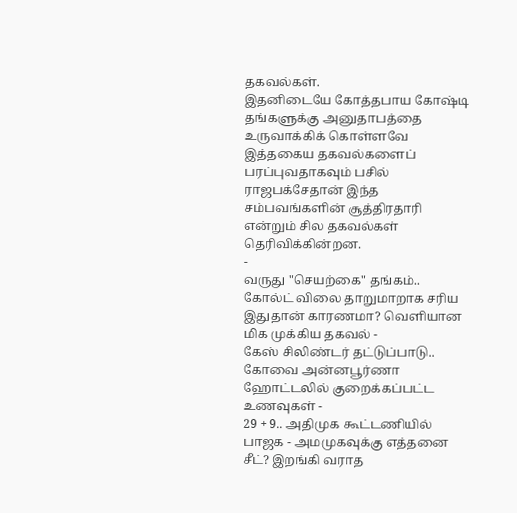தகவல்கள்.
இதனிடையே கோத்தபாய கோஷ்டி தங்களுக்கு அனுதாபத்தை உருவாக்கிக் கொள்ளவே இத்தகைய தகவல்களைப் பரப்புவதாகவும் பசில் ராஜபக்சேதான் இந்த சம்பவங்களின் சூத்திரதாரி என்றும் சில தகவல்கள் தெரிவிக்கின்றன.
-
வருது "செயற்கை" தங்கம்.. கோல்ட் விலை தாறுமாறாக சரிய இதுதான் காரணமா? வெளியான மிக முக்கிய தகவல் -
கேஸ் சிலிண்டர் தட்டுப்பாடு.. கோவை அன்னபூர்ணா ஹோட்டலில் குறைக்கப்பட்ட உணவுகள் -
29 + 9.. அதிமுக கூட்டணியில் பாஜக - அமமுகவுக்கு எத்தனை சீட்? இறங்கி வராத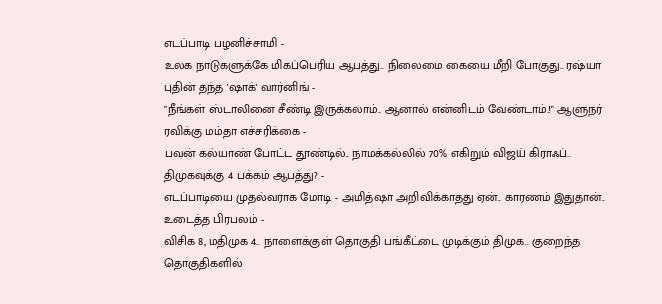எடப்பாடி பழனிச்சாமி -
உலக நாடுகளுக்கே மிகப்பெரிய ஆபத்து.. நிலைமை கையை மீறி போகுது.. ரஷ்யா புதின் தந்த 'ஷாக்' வார்னிங் -
"நீங்கள் ஸ்டாலினை சீண்டி இருக்கலாம்.. ஆனால் என்னிடம் வேண்டாம்.!" ஆளுநர் ரவிக்கு மம்தா எச்சரிக்கை -
பவன் கல்யாண் போட்ட தூண்டில்.. நாமக்கல்லில் 70% எகிறும் விஜய் கிராஃப்.. திமுகவுக்கு 4 பக்கம் ஆபத்து? -
எடப்பாடியை முதல்வராக மோடி - அமித்ஷா அறிவிக்காதது ஏன்.. காரணம் இதுதான்.. உடைத்த பிரபலம் -
விசிக 8, மதிமுக 4.. நாளைக்குள் தொகுதி பங்கீட்டை முடிக்கும் திமுக.. குறைந்த தொகுதிகளில்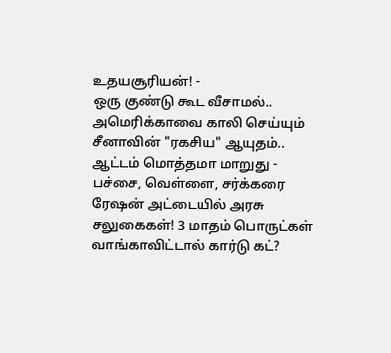உதயசூரியன்! -
ஒரு குண்டு கூட வீசாமல்.. அமெரிக்காவை காலி செய்யும் சீனாவின் "ரகசிய" ஆயுதம்.. ஆட்டம் மொத்தமா மாறுது -
பச்சை, வெள்ளை, சர்க்கரை ரேஷன் அட்டையில் அரசு சலுகைகள்! 3 மாதம் பொருட்கள் வாங்காவிட்டால் கார்டு கட்?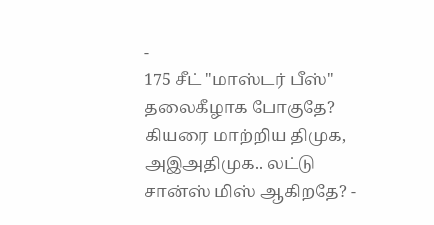-
175 சீட் "மாஸ்டர் பீஸ்" தலைகீழாக போகுதே? கியரை மாற்றிய திமுக, அஇஅதிமுக.. லட்டு சான்ஸ் மிஸ் ஆகிறதே? -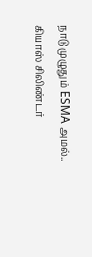நாடு முழுதும் ESMA அமல்.. கியாஸ் சிலிண்டர்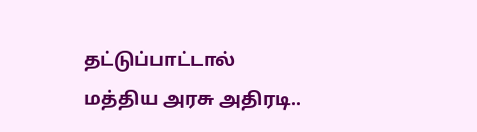தட்டுப்பாட்டால் மத்திய அரசு அதிரடி..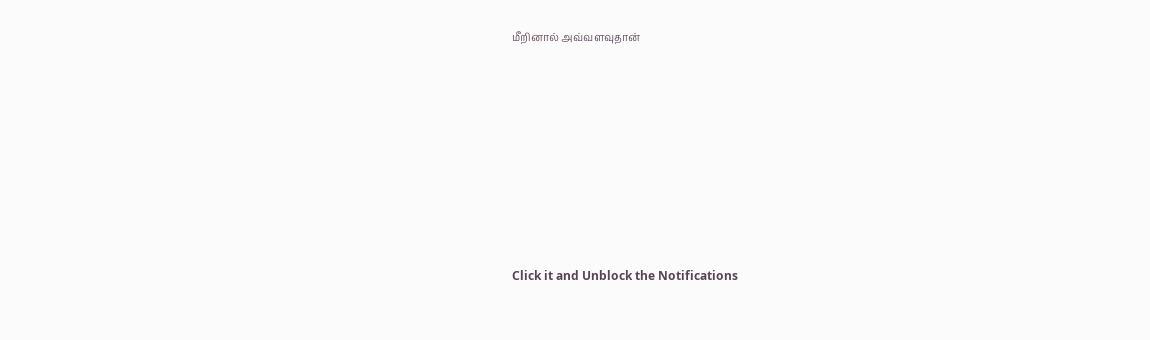மீறினால் அவ்வளவுதான்












Click it and Unblock the Notifications